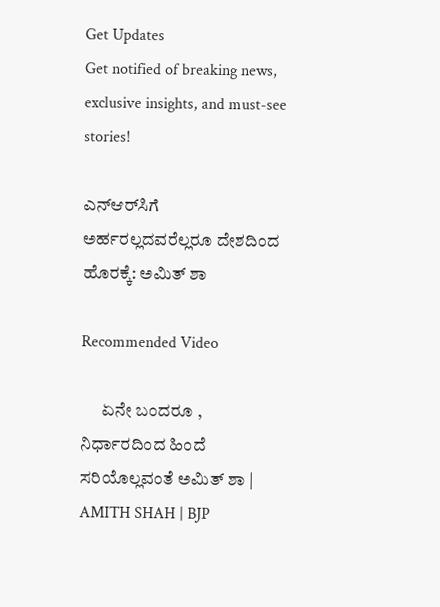Get Updates
Get notified of breaking news, exclusive insights, and must-see stories!

ಎನ್‌ಆರ್‌ಸಿಗೆ ಅರ್ಹರಲ್ಲದವರೆಲ್ಲರೂ ದೇಶದಿಂದ ಹೊರಕ್ಕೆ: ಅಮಿತ್ ಶಾ

Recommended Video

      ಏನೇ ಬಂದರೂ , ನಿರ್ಧಾರದಿಂದ ಹಿಂದೆ ಸರಿಯೊಲ್ಲವಂತೆ ಅಮಿತ್ ಶಾ | AMITH SHAH | BJP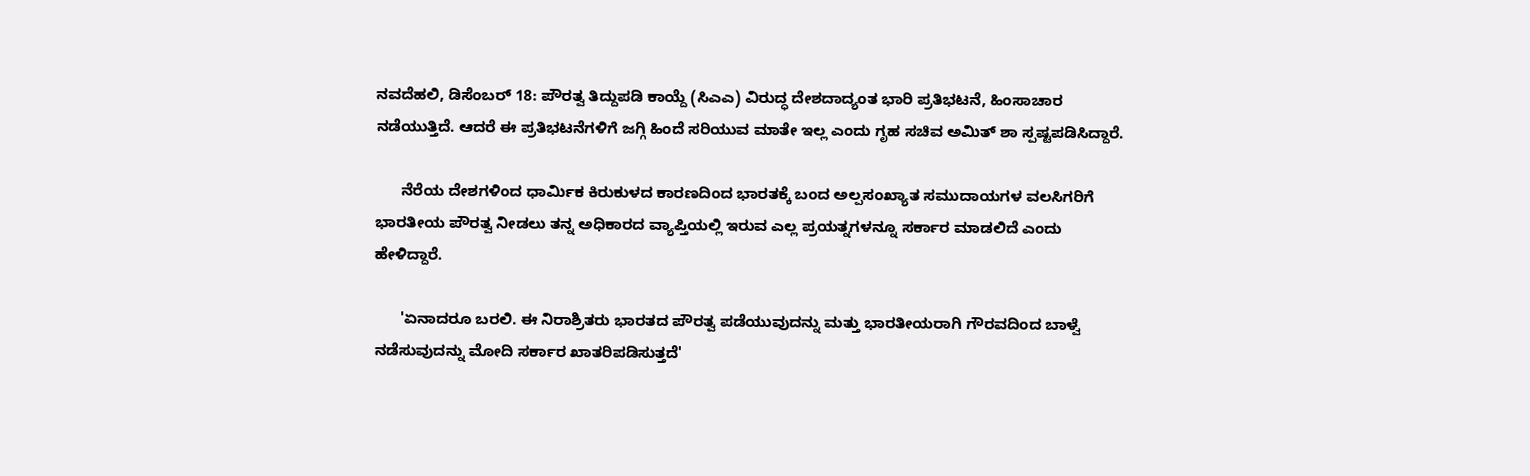ನವದೆಹಲಿ, ಡಿಸೆಂಬರ್ 18: ಪೌರತ್ವ ತಿದ್ದುಪಡಿ ಕಾಯ್ದೆ (ಸಿಎಎ) ವಿರುದ್ಧ ದೇಶದಾದ್ಯಂತ ಭಾರಿ ಪ್ರತಿಭಟನೆ, ಹಿಂಸಾಚಾರ ನಡೆಯುತ್ತಿದೆ. ಆದರೆ ಈ ಪ್ರತಿಭಟನೆಗಳಿಗೆ ಜಗ್ಗಿ ಹಿಂದೆ ಸರಿಯುವ ಮಾತೇ ಇಲ್ಲ ಎಂದು ಗೃಹ ಸಚಿವ ಅಮಿತ್ ಶಾ ಸ್ಪಷ್ಟಪಡಿಸಿದ್ದಾರೆ.

      ನೆರೆಯ ದೇಶಗಳಿಂದ ಧಾರ್ಮಿಕ ಕಿರುಕುಳದ ಕಾರಣದಿಂದ ಭಾರತಕ್ಕೆ ಬಂದ ಅಲ್ಪಸಂಖ್ಯಾತ ಸಮುದಾಯಗಳ ವಲಸಿಗರಿಗೆ ಭಾರತೀಯ ಪೌರತ್ವ ನೀಡಲು ತನ್ನ ಅಧಿಕಾರದ ವ್ಯಾಪ್ತಿಯಲ್ಲಿ ಇರುವ ಎಲ್ಲ ಪ್ರಯತ್ನಗಳನ್ನೂ ಸರ್ಕಾರ ಮಾಡಲಿದೆ ಎಂದು ಹೇಳಿದ್ದಾರೆ.

      'ಏನಾದರೂ ಬರಲಿ. ಈ ನಿರಾಶ್ರಿತರು ಭಾರತದ ಪೌರತ್ವ ಪಡೆಯುವುದನ್ನು ಮತ್ತು ಭಾರತೀಯರಾಗಿ ಗೌರವದಿಂದ ಬಾಳ್ವೆ ನಡೆಸುವುದನ್ನು ಮೋದಿ ಸರ್ಕಾರ ಖಾತರಿಪಡಿಸುತ್ತದೆ'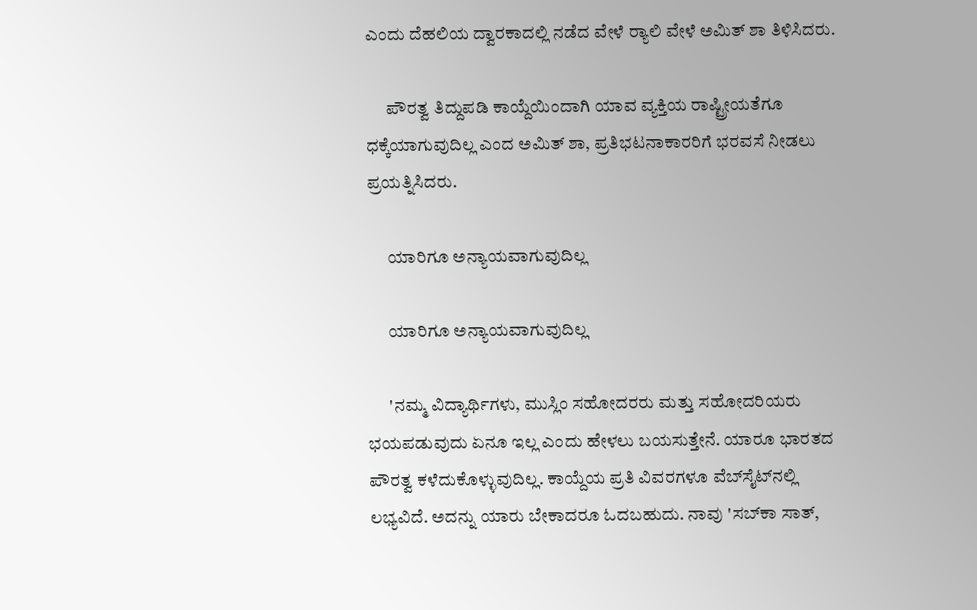ಎಂದು ದೆಹಲಿಯ ದ್ವಾರಕಾದಲ್ಲಿ ನಡೆದ ವೇಳೆ ರ‍್ಯಾಲಿ ವೇಳೆ ಅಮಿತ್ ಶಾ ತಿಳಿಸಿದರು.

      ಪೌರತ್ವ ತಿದ್ದುಪಡಿ ಕಾಯ್ದೆಯಿಂದಾಗಿ ಯಾವ ವ್ಯಕ್ತಿಯ ರಾಷ್ಟ್ರೀಯತೆಗೂ ಧಕ್ಕೆಯಾಗುವುದಿಲ್ಲ ಎಂದ ಅಮಿತ್ ಶಾ, ಪ್ರತಿಭಟನಾಕಾರರಿಗೆ ಭರವಸೆ ನೀಡಲು ಪ್ರಯತ್ನಿಸಿದರು.

      ಯಾರಿಗೂ ಅನ್ಯಾಯವಾಗುವುದಿಲ್ಲ

      ಯಾರಿಗೂ ಅನ್ಯಾಯವಾಗುವುದಿಲ್ಲ

      'ನಮ್ಮ ವಿದ್ಯಾರ್ಥಿಗಳು, ಮುಸ್ಲಿಂ ಸಹೋದರರು ಮತ್ತು ಸಹೋದರಿಯರು ಭಯಪಡುವುದು ಏನೂ ಇಲ್ಲ ಎಂದು ಹೇಳಲು ಬಯಸುತ್ತೇನೆ. ಯಾರೂ ಭಾರತದ ಪೌರತ್ವ ಕಳೆದುಕೊಳ್ಳುವುದಿಲ್ಲ. ಕಾಯ್ದೆಯ ಪ್ರತಿ ವಿವರಗಳೂ ವೆಬ್‌ಸೈಟ್‌ನಲ್ಲಿ ಲಭ್ಯವಿದೆ. ಅದನ್ನು ಯಾರು ಬೇಕಾದರೂ ಓದಬಹುದು. ನಾವು 'ಸಬ್‌ಕಾ ಸಾತ್,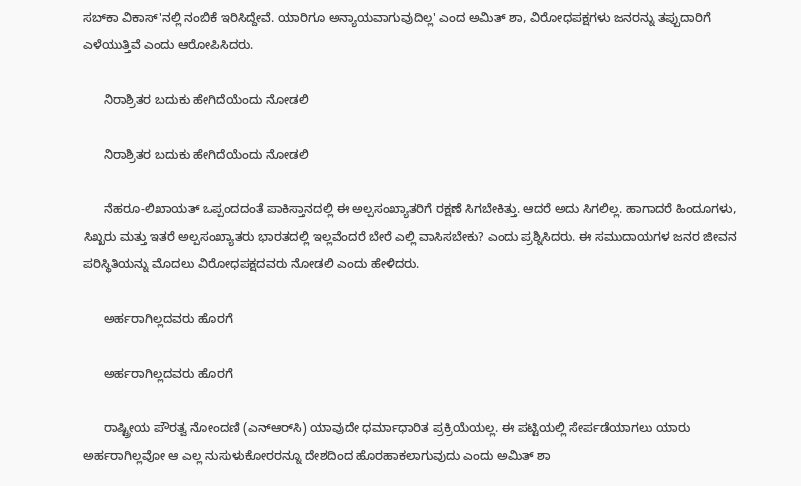ಸಬ್‌ಕಾ ವಿಕಾಸ್'ನಲ್ಲಿ ನಂಬಿಕೆ ಇರಿಸಿದ್ದೇವೆ. ಯಾರಿಗೂ ಅನ್ಯಾಯವಾಗುವುದಿಲ್ಲ' ಎಂದ ಅಮಿತ್ ಶಾ, ವಿರೋಧಪಕ್ಷಗಳು ಜನರನ್ನು ತಪ್ಪುದಾರಿಗೆ ಎಳೆಯುತ್ತಿವೆ ಎಂದು ಆರೋಪಿಸಿದರು.

      ನಿರಾಶ್ರಿತರ ಬದುಕು ಹೇಗಿದೆಯೆಂದು ನೋಡಲಿ

      ನಿರಾಶ್ರಿತರ ಬದುಕು ಹೇಗಿದೆಯೆಂದು ನೋಡಲಿ

      ನೆಹರೂ-ಲಿಖಾಯತ್ ಒಪ್ಪಂದದಂತೆ ಪಾಕಿಸ್ತಾನದಲ್ಲಿ ಈ ಅಲ್ಪಸಂಖ್ಯಾತರಿಗೆ ರಕ್ಷಣೆ ಸಿಗಬೇಕಿತ್ತು. ಆದರೆ ಅದು ಸಿಗಲಿಲ್ಲ. ಹಾಗಾದರೆ ಹಿಂದೂಗಳು, ಸಿಖ್ಖರು ಮತ್ತು ಇತರೆ ಅಲ್ಪಸಂಖ್ಯಾತರು ಭಾರತದಲ್ಲಿ ಇಲ್ಲವೆಂದರೆ ಬೇರೆ ಎಲ್ಲಿ ವಾಸಿಸಬೇಕು? ಎಂದು ಪ್ರಶ್ನಿಸಿದರು. ಈ ಸಮುದಾಯಗಳ ಜನರ ಜೀವನ ಪರಿಸ್ಥಿತಿಯನ್ನು ಮೊದಲು ವಿರೋಧಪಕ್ಷದವರು ನೋಡಲಿ ಎಂದು ಹೇಳಿದರು.

      ಅರ್ಹರಾಗಿಲ್ಲದವರು ಹೊರಗೆ

      ಅರ್ಹರಾಗಿಲ್ಲದವರು ಹೊರಗೆ

      ರಾಷ್ಟ್ರೀಯ ಪೌರತ್ವ ನೋಂದಣಿ (ಎನ್‌ಆರ್‌ಸಿ) ಯಾವುದೇ ಧರ್ಮಾಧಾರಿತ ಪ್ರಕ್ರಿಯೆಯಲ್ಲ. ಈ ಪಟ್ಟಿಯಲ್ಲಿ ಸೇರ್ಪಡೆಯಾಗಲು ಯಾರು ಅರ್ಹರಾಗಿಲ್ಲವೋ ಆ ಎಲ್ಲ ನುಸುಳುಕೋರರನ್ನೂ ದೇಶದಿಂದ ಹೊರಹಾಕಲಾಗುವುದು ಎಂದು ಅಮಿತ್ ಶಾ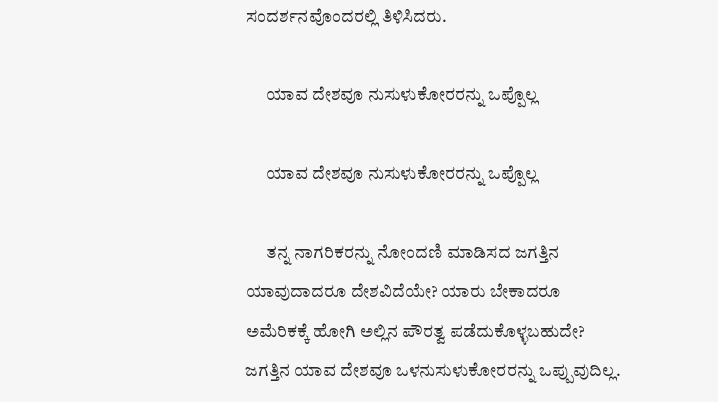ಸಂದರ್ಶನವೊಂದರಲ್ಲಿ ತಿಳಿಸಿದರು.

      ಯಾವ ದೇಶವೂ ನುಸುಳುಕೋರರನ್ನು ಒಪ್ಪೊಲ್ಲ

      ಯಾವ ದೇಶವೂ ನುಸುಳುಕೋರರನ್ನು ಒಪ್ಪೊಲ್ಲ

      ತನ್ನ ನಾಗರಿಕರನ್ನು ನೋಂದಣಿ ಮಾಡಿಸದ ಜಗತ್ತಿನ ಯಾವುದಾದರೂ ದೇಶವಿದೆಯೇ? ಯಾರು ಬೇಕಾದರೂ ಅಮೆರಿಕಕ್ಕೆ ಹೋಗಿ ಅಲ್ಲಿನ ಪೌರತ್ವ ಪಡೆದುಕೊಳ್ಳಬಹುದೇ? ಜಗತ್ತಿನ ಯಾವ ದೇಶವೂ ಒಳನುಸುಳುಕೋರರನ್ನು ಒಪ್ಪುವುದಿಲ್ಲ.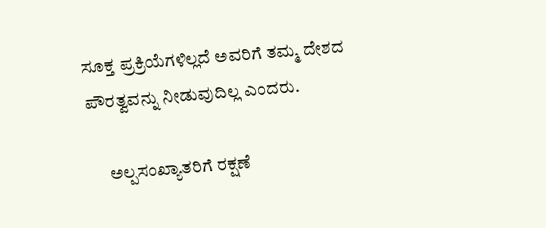ಸೂಕ್ತ ಪ್ರಕ್ರಿಯೆಗಳಿಲ್ಲದೆ ಅವರಿಗೆ ತಮ್ಮ ದೇಶದ ಪೌರತ್ವವನ್ನು ನೀಡುವುದಿಲ್ಲ ಎಂದರು.

      ಅಲ್ಪಸಂಖ್ಯಾತರಿಗೆ ರಕ್ಷಣೆ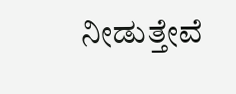ನೀಡುತ್ತೇವೆ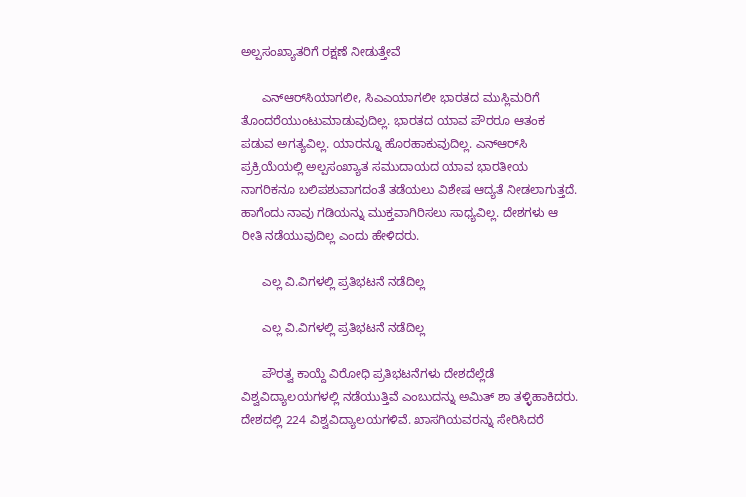ಅಲ್ಪಸಂಖ್ಯಾತರಿಗೆ ರಕ್ಷಣೆ ನೀಡುತ್ತೇವೆ

      ಎನ್‌ಆರ್‌ಸಿಯಾಗಲೀ, ಸಿಎಎಯಾಗಲೀ ಭಾರತದ ಮುಸ್ಲಿಮರಿಗೆ ತೊಂದರೆಯುಂಟುಮಾಡುವುದಿಲ್ಲ. ಭಾರತದ ಯಾವ ಪೌರರೂ ಆತಂಕ ಪಡುವ ಅಗತ್ಯವಿಲ್ಲ. ಯಾರನ್ನೂ ಹೊರಹಾಕುವುದಿಲ್ಲ. ಎನ್‌ಆರ್‌ಸಿ ಪ್ರಕ್ರಿಯೆಯಲ್ಲಿ ಅಲ್ಪಸಂಖ್ಯಾತ ಸಮುದಾಯದ ಯಾವ ಭಾರತೀಯ ನಾಗರಿಕನೂ ಬಲಿಪಶುವಾಗದಂತೆ ತಡೆಯಲು ವಿಶೇಷ ಆದ್ಯತೆ ನೀಡಲಾಗುತ್ತದೆ. ಹಾಗೆಂದು ನಾವು ಗಡಿಯನ್ನು ಮುಕ್ತವಾಗಿರಿಸಲು ಸಾಧ್ಯವಿಲ್ಲ. ದೇಶಗಳು ಆ ರೀತಿ ನಡೆಯುವುದಿಲ್ಲ ಎಂದು ಹೇಳಿದರು.

      ಎಲ್ಲ ವಿ.ವಿಗಳಲ್ಲಿ ಪ್ರತಿಭಟನೆ ನಡೆದಿಲ್ಲ

      ಎಲ್ಲ ವಿ.ವಿಗಳಲ್ಲಿ ಪ್ರತಿಭಟನೆ ನಡೆದಿಲ್ಲ

      ಪೌರತ್ವ ಕಾಯ್ದೆ ವಿರೋಧಿ ಪ್ರತಿಭಟನೆಗಳು ದೇಶದೆಲ್ಲೆಡೆ ವಿಶ್ವವಿದ್ಯಾಲಯಗಳಲ್ಲಿ ನಡೆಯುತ್ತಿವೆ ಎಂಬುದನ್ನು ಅಮಿತ್ ಶಾ ತಳ್ಳಿಹಾಕಿದರು. ದೇಶದಲ್ಲಿ 224 ವಿಶ್ವವಿದ್ಯಾಲಯಗಳಿವೆ. ಖಾಸಗಿಯವರನ್ನು ಸೇರಿಸಿದರೆ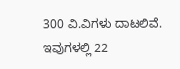300 ವಿ.ವಿಗಳು ದಾಟಲಿವೆ. ಇವುಗಳಲ್ಲಿ 22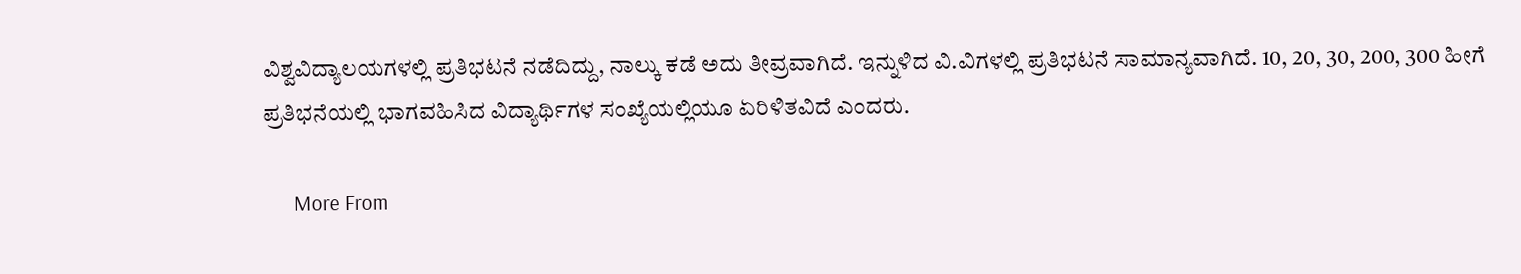ವಿಶ್ವವಿದ್ಯಾಲಯಗಳಲ್ಲಿ ಪ್ರತಿಭಟನೆ ನಡೆದಿದ್ದು, ನಾಲ್ಕು ಕಡೆ ಅದು ತೀವ್ರವಾಗಿದೆ. ಇನ್ನುಳಿದ ವಿ.ವಿಗಳಲ್ಲಿ ಪ್ರತಿಭಟನೆ ಸಾಮಾನ್ಯವಾಗಿದೆ. 10, 20, 30, 200, 300 ಹೀಗೆ ಪ್ರತಿಭನೆಯಲ್ಲಿ ಭಾಗವಹಿಸಿದ ವಿದ್ಯಾರ್ಥಿಗಳ ಸಂಖ್ಯೆಯಲ್ಲಿಯೂ ಏರಿಳಿತವಿದೆ ಎಂದರು.

      More From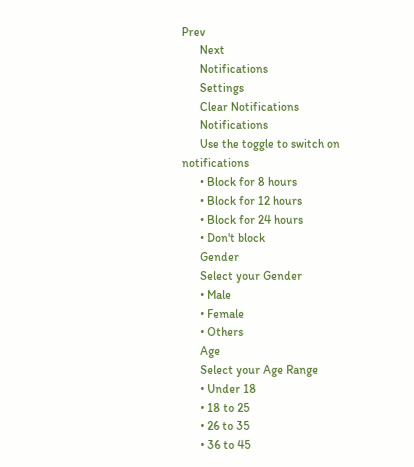Prev
      Next
      Notifications
      Settings
      Clear Notifications
      Notifications
      Use the toggle to switch on notifications
      • Block for 8 hours
      • Block for 12 hours
      • Block for 24 hours
      • Don't block
      Gender
      Select your Gender
      • Male
      • Female
      • Others
      Age
      Select your Age Range
      • Under 18
      • 18 to 25
      • 26 to 35
      • 36 to 45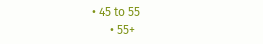• 45 to 55
      • 55+